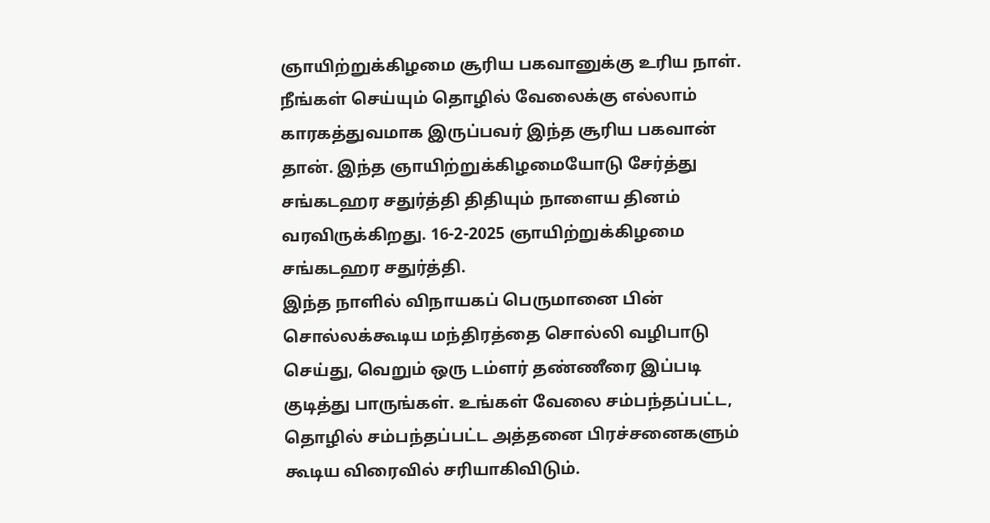ஞாயிற்றுக்கிழமை சூரிய பகவானுக்கு உரிய நாள். நீங்கள் செய்யும் தொழில் வேலைக்கு எல்லாம் காரகத்துவமாக இருப்பவர் இந்த சூரிய பகவான் தான். இந்த ஞாயிற்றுக்கிழமையோடு சேர்த்து சங்கடஹர சதுர்த்தி திதியும் நாளைய தினம் வரவிருக்கிறது. 16-2-2025 ஞாயிற்றுக்கிழமை சங்கடஹர சதுர்த்தி.
இந்த நாளில் விநாயகப் பெருமானை பின் சொல்லக்கூடிய மந்திரத்தை சொல்லி வழிபாடு செய்து, வெறும் ஒரு டம்ளர் தண்ணீரை இப்படி குடித்து பாருங்கள். உங்கள் வேலை சம்பந்தப்பட்ட, தொழில் சம்பந்தப்பட்ட அத்தனை பிரச்சனைகளும் கூடிய விரைவில் சரியாகிவிடும்.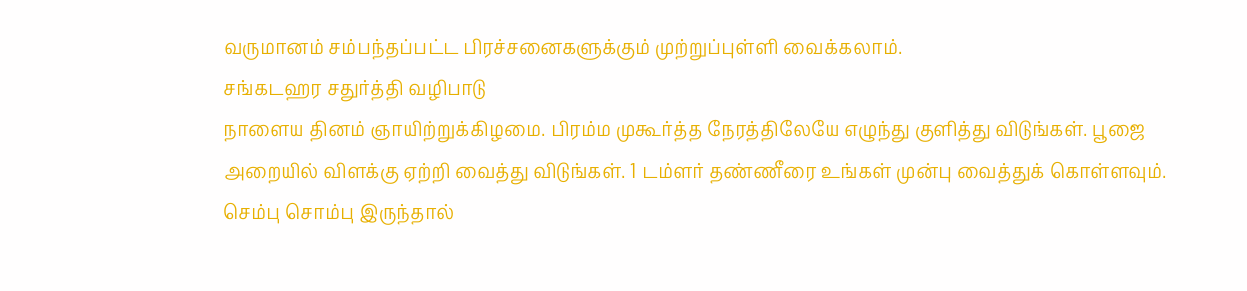வருமானம் சம்பந்தப்பட்ட பிரச்சனைகளுக்கும் முற்றுப்புள்ளி வைக்கலாம்.
சங்கடஹர சதுர்த்தி வழிபாடு
நாளைய தினம் ஞாயிற்றுக்கிழமை. பிரம்ம முகூர்த்த நேரத்திலேயே எழுந்து குளித்து விடுங்கள். பூஜை அறையில் விளக்கு ஏற்றி வைத்து விடுங்கள். 1 டம்ளர் தண்ணீரை உங்கள் முன்பு வைத்துக் கொள்ளவும். செம்பு சொம்பு இருந்தால்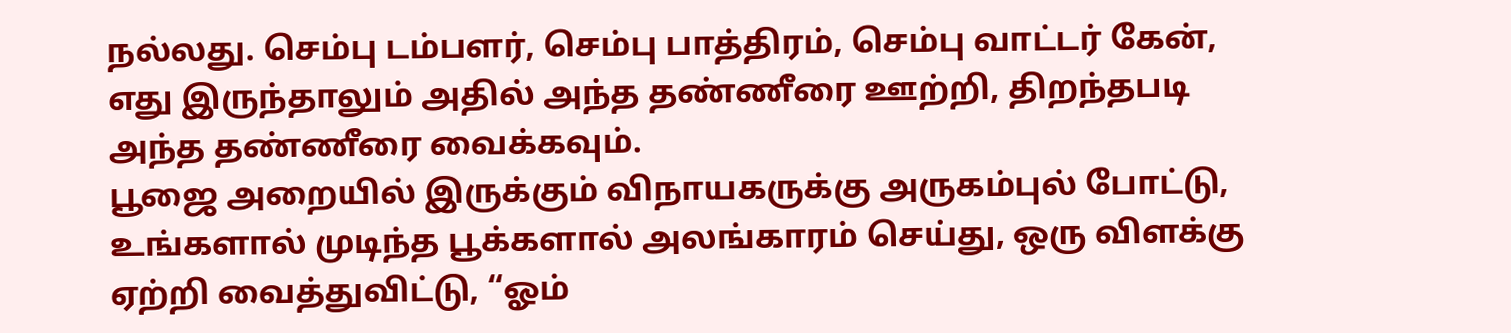நல்லது. செம்பு டம்பளர், செம்பு பாத்திரம், செம்பு வாட்டர் கேன், எது இருந்தாலும் அதில் அந்த தண்ணீரை ஊற்றி, திறந்தபடி அந்த தண்ணீரை வைக்கவும்.
பூஜை அறையில் இருக்கும் விநாயகருக்கு அருகம்புல் போட்டு, உங்களால் முடிந்த பூக்களால் அலங்காரம் செய்து, ஒரு விளக்கு ஏற்றி வைத்துவிட்டு, “ஓம்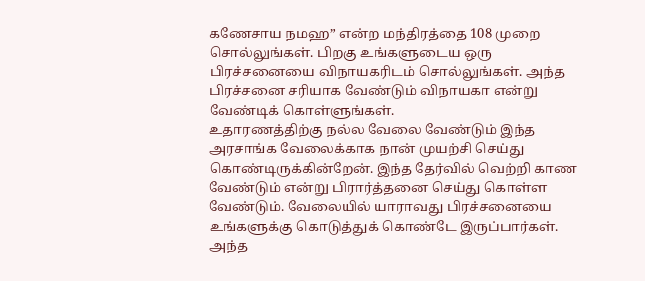கணேசாய நமஹ” என்ற மந்திரத்தை 108 முறை சொல்லுங்கள். பிறகு உங்களுடைய ஒரு பிரச்சனையை விநாயகரிடம் சொல்லுங்கள். அந்த பிரச்சனை சரியாக வேண்டும் விநாயகா என்று வேண்டிக் கொள்ளுங்கள்.
உதாரணத்திற்கு நல்ல வேலை வேண்டும் இந்த அரசாங்க வேலைக்காக நான் முயற்சி செய்து கொண்டிருக்கின்றேன். இந்த தேர்வில் வெற்றி காண வேண்டும் என்று பிரார்த்தனை செய்து கொள்ள வேண்டும். வேலையில் யாராவது பிரச்சனையை உங்களுக்கு கொடுத்துக் கொண்டே இருப்பார்கள். அந்த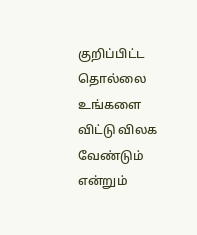குறிப்பிட்ட தொல்லை உங்களை விட்டு விலக வேண்டும் என்றும்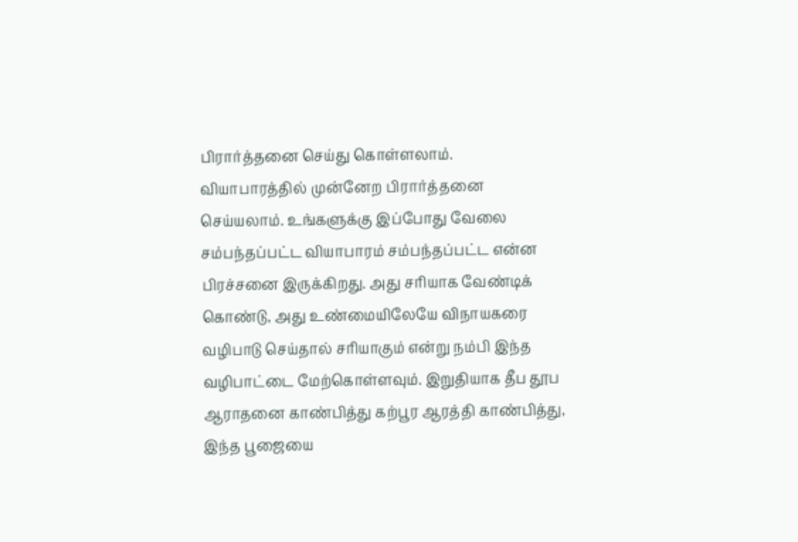பிரார்த்தனை செய்து கொள்ளலாம்.
வியாபாரத்தில் முன்னேற பிரார்த்தனை செய்யலாம். உங்களுக்கு இப்போது வேலை சம்பந்தப்பட்ட வியாபாரம் சம்பந்தப்பட்ட என்ன பிரச்சனை இருக்கிறது. அது சரியாக வேண்டிக் கொண்டு, அது உண்மையிலேயே விநாயகரை வழிபாடு செய்தால் சரியாகும் என்று நம்பி இந்த வழிபாட்டை மேற்கொள்ளவும். இறுதியாக தீப தூப ஆராதனை காண்பித்து கற்பூர ஆரத்தி காண்பித்து, இந்த பூஜையை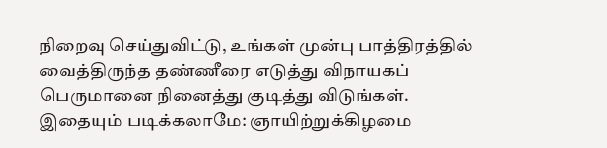நிறைவு செய்துவிட்டு, உங்கள் முன்பு பாத்திரத்தில் வைத்திருந்த தண்ணீரை எடுத்து விநாயகப் பெருமானை நினைத்து குடித்து விடுங்கள்.
இதையும் படிக்கலாமே: ஞாயிற்றுக்கிழமை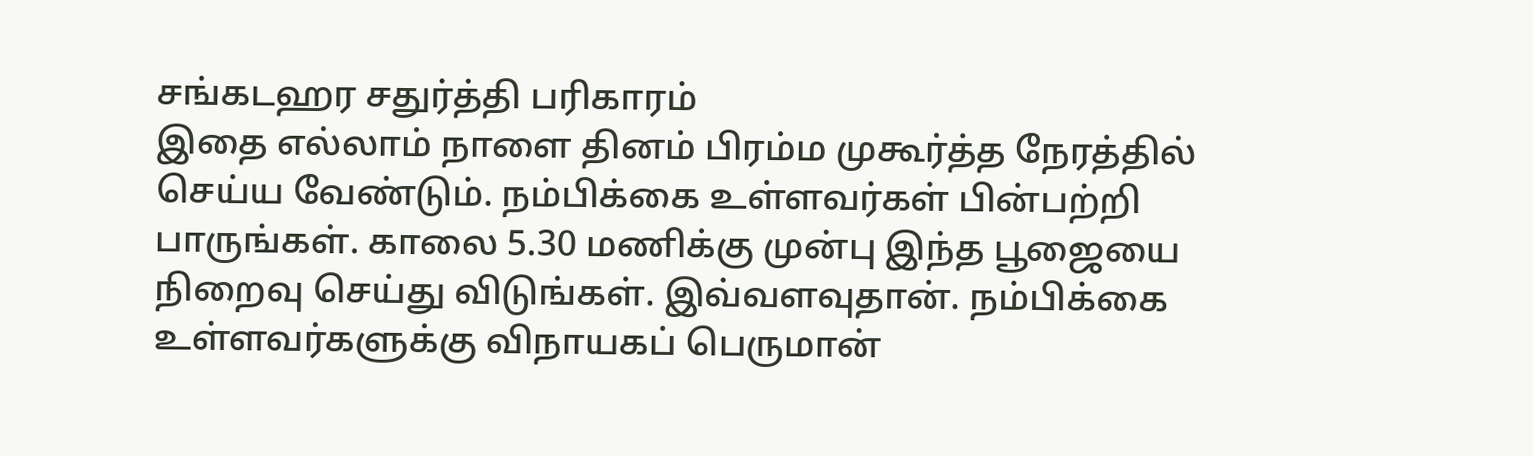சங்கடஹர சதுர்த்தி பரிகாரம்
இதை எல்லாம் நாளை தினம் பிரம்ம முகூர்த்த நேரத்தில் செய்ய வேண்டும். நம்பிக்கை உள்ளவர்கள் பின்பற்றி பாருங்கள். காலை 5.30 மணிக்கு முன்பு இந்த பூஜையை நிறைவு செய்து விடுங்கள். இவ்வளவுதான். நம்பிக்கை உள்ளவர்களுக்கு விநாயகப் பெருமான்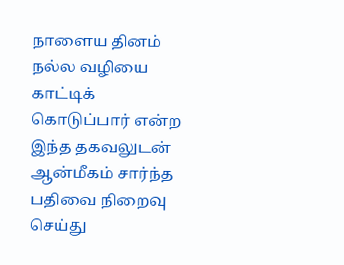நாளைய தினம் நல்ல வழியை காட்டிக் கொடுப்பார் என்ற இந்த தகவலுடன் ஆன்மீகம் சார்ந்த பதிவை நிறைவு செய்து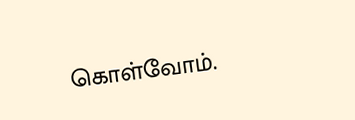கொள்வோம்.